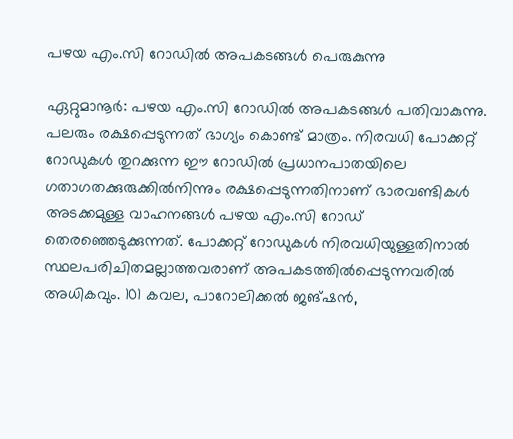പഴയ എം.സി റോഡില്‍ അപകടങ്ങൾ പെരുകുന്നു

ഏറ്റുമാനൂര്‍: പഴയ എം.സി റോഡില്‍ അപകടങ്ങള്‍ പതിവാകുന്നു. പലരും രക്ഷപ്പെടുന്നത് ഭാഗ്യം കൊണ്ട് മാത്രം. നിരവധി പോക്കറ്റ് റോഡുകള്‍ തുറക്കുന്ന ഈ റോഡില്‍ പ്രധാനപാതയിലെ ഗതാഗതക്കുരുക്കില്‍നിന്നും രക്ഷപ്പെടുന്നതിനാണ് ഭാരവണ്ടികള്‍ അടക്കമുള്ള വാഹനങ്ങള്‍ പഴയ എം.സി റോഡ് തെരഞ്ഞെടുക്കുന്നത്. പോക്കറ്റ് റോഡുകൾ നിരവധിയുള്ളതിനാൽ സ്ഥലപരിചിതമല്ലാത്തവരാണ് അപകടത്തിൽപ്പെടുന്നവരിൽ അധികവും. 101 കവല, പാറോലിക്കല്‍ ജങ്ഷന്‍,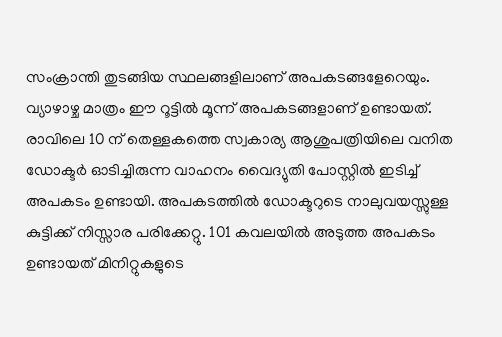സംക്രാന്തി തുടങ്ങിയ സ്ഥലങ്ങളിലാണ് അപകടങ്ങളേറെയും. വ്യാഴാഴ്ച മാത്രം ഈ റൂട്ടില്‍ മൂന്ന് അപകടങ്ങളാണ് ഉണ്ടായത്. രാവിലെ 10 ന് തെള്ളകത്തെ സ്വകാര്യ ആശുപത്രിയിലെ വനിത ഡോക്ടര്‍ ഓടിച്ചിരുന്ന വാഹനം വൈദ്യുതി പോസ്റ്റില്‍ ഇടിച്ച് അപകടം ഉണ്ടായി. അപകടത്തില്‍ ഡോക്ടറുടെ നാലുവയസ്സുള്ള കുട്ടിക്ക് നിസ്സാര പരിക്കേറ്റു. 101 കവലയില്‍ അടുത്ത അപകടം ഉണ്ടായത് മിനിറ്റുകളുടെ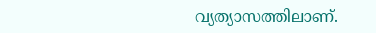വ്യത്യാസത്തിലാണ്.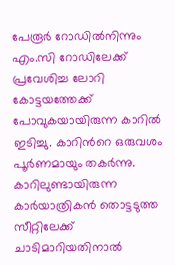പേരൂര്‍ റോഡില്‍നിന്നും എം.സി റോഡിലേക്ക് പ്രവേശിച്ച ലോറി കോട്ടയത്തേക്ക് പോവുകയായിരുന്ന കാറില്‍ ഇടിച്ചു. കാറിന്‍റെ ഒരുവശം പൂര്‍ണമായും തകര്‍ന്നു. കാറിലുണ്ടായിരുന്ന കാര്‍യാത്രികന്‍ തൊട്ടടുത്ത സീറ്റിലേക്ക് ചാടിമാറിയതിനാല്‍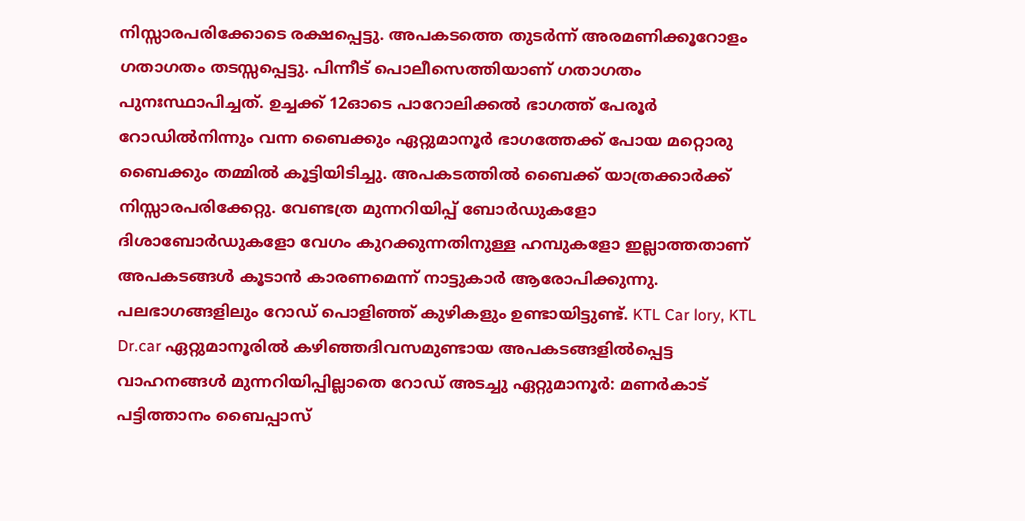നിസ്സാരപരിക്കോടെ രക്ഷപ്പെട്ടു. അപകടത്തെ തുടര്‍ന്ന് അരമണിക്കൂറോളം ഗതാഗതം തടസ്സപ്പെട്ടു. പിന്നീട് പൊലീസെത്തിയാണ് ഗതാഗതം പുനഃസ്ഥാപിച്ചത്. ഉച്ചക്ക് 12ഓടെ പാറോലിക്കല്‍ ഭാഗത്ത് പേരൂര്‍ റോഡില്‍നിന്നും വന്ന ബൈക്കും ഏറ്റുമാനൂര്‍ ഭാഗത്തേക്ക് പോയ മറ്റൊരു ബൈക്കും തമ്മിൽ കൂട്ടിയിടിച്ചു. അപകടത്തില്‍ ബൈക്ക് യാത്രക്കാര്‍ക്ക് നിസ്സാരപരിക്കേറ്റു. വേണ്ടത്ര മുന്നറിയിപ്പ് ബോര്‍ഡുകളോ ദിശാബോര്‍ഡുകളോ വേഗം കുറക്കുന്നതിനുള്ള ഹമ്പുകളോ ഇല്ലാത്തതാണ് അപകടങ്ങള്‍ കൂടാന്‍ കാരണമെന്ന് നാട്ടുകാർ ആരോപിക്കുന്നു. പലഭാഗങ്ങളിലും റോഡ് പൊളിഞ്ഞ് കുഴികളും ഉണ്ടായിട്ടുണ്ട്. KTL Car lory, KTL Dr.car ഏറ്റുമാനൂരിൽ കഴിഞ്ഞദിവസമുണ്ടായ അപകടങ്ങളിൽപ്പെട്ട വാഹനങ്ങൾ മുന്നറിയിപ്പില്ലാതെ റോഡ് അടച്ചു ഏറ്റുമാനൂര്‍: മണര്‍കാട് പട്ടിത്താനം ബൈപ്പാസ്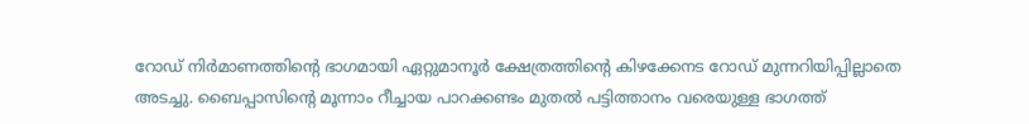റോഡ് നിര്‍മാണത്തിന്‍റെ ഭാഗമായി ഏറ്റുമാനൂര്‍ ക്ഷേത്രത്തിന്‍റെ കിഴക്കേനട റോഡ് മുന്നറിയിപ്പില്ലാതെ അടച്ചു. ബൈപ്പാസിന്‍റെ മൂന്നാം റീച്ചായ പാറക്കണ്ടം മുതല്‍ പട്ടിത്താനം വരെയുള്ള ഭാഗത്ത്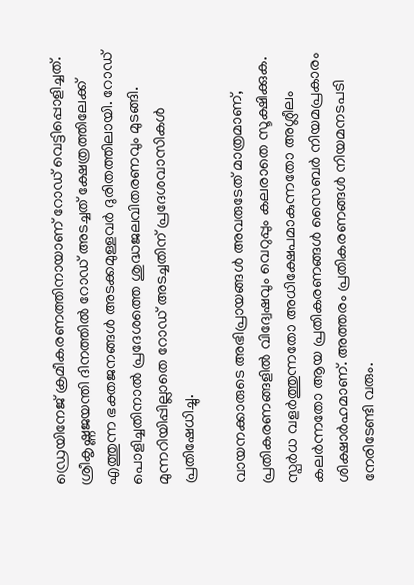ഡ്രെയിനേജ് ക്രമീകരണത്തിനായാണ് റോഡ് വെട്ടിപ്പൊളിച്ചത്. ശ്രീകൃഷ്ണജയന്തി ദിനത്തില്‍ റോഡ് അടച്ചത് ക്ഷേത്രത്തിലേക്ക് എത്തുന്ന ഭക്തജനങ്ങള്‍ അടക്കമുള്ളവര്‍ ദുരിതത്തിലായി. റോഡ് പൊളിച്ചതിനാൽ പ്രദേശത്തെ ശുദ്ധജലവിതരണവും മുടങ്ങി. മുന്നറിയിപ്പില്ലാതെ റോഡ് അടച്ചതിന് പ്രദേശവാസികള്‍ പ്രതിഷേധിച്ചു.

വായനക്കാരുടെ അഭിപ്രായങ്ങള്‍ അവരുടേത് മാത്രമാണ്, പ്രതികരണങ്ങളിൽ വിദ്വേഷവും വെറുപ്പും കലരാതെ സൂക്ഷിക്കുക. സ്പർധ വളർത്തുന്നതോ അധിക്ഷേപമാകുന്നതോ അശ്ലീലം കലർന്നതോ ആയ പ്രതികരണങ്ങൾ സൈബർ നിയമപ്രകാരം ശിക്ഷാർഹമാണ്. അത്തരം പ്രതികരണങ്ങൾ നിയമനടപടി നേരിടേണ്ടി വരും.